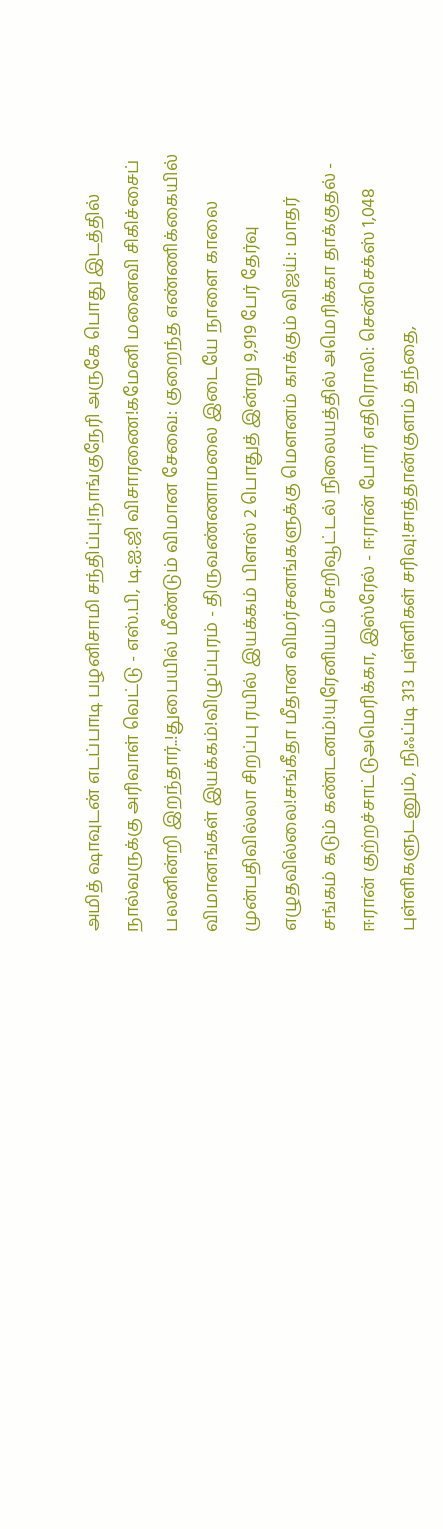அமித் ஷாவுடன் எடப்பாடி பழனிசாமி சந்திப்பு!நாங்குநேரி அருகே பொது இடத்தில் நால்வருக்கு அரிவாள் வெட்டு - எஸ்.பி, டி.ஐ.ஜி விசாரணை!கமேனி மனைவி சிகிச்சைப் பலனின்றி இறந்தார்..!துபையில் மீண்டும் விமான சேவை: குறைந்த எண்ணிக்கையில் விமானங்கள் இயக்கம்!விழுப்புரம் - திருவண்ணாமலை இடையே நாளை காலை முன்பதிவில்லா சிறப்பு ரயில் இயக்கம் பிளஸ் 2 பொதுத் இன்று 9,919 பேர் தேர்வு எழுதவில்லை!சங்கீதா மீதான விமர்சனங்களுக்கு மௌனம் காக்கும் விஜய்: மாதர் சங்கம் கடும் கண்டனம்!யுரேனியம் செறிவூட்டல் நிலையத்தில் அமெரிக்கா தாக்குதல் - ஈரான் குற்றச்சாட்டுஅமெரிக்கா, இஸ்ரேல் - ஈரான் போர் எதிரொலி: சென்செக்ஸ் 1,048 புள்ளிகளுடனும், நிஃப்டி 313 புள்ளிகள் சரிவு!சாத்தான்குளம் தந்தை,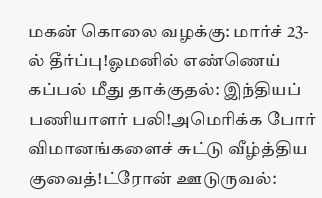மகன் கொலை வழக்கு: மார்ச் 23-ல் தீர்ப்பு!ஓமனில் எண்ணெய் கப்பல் மீது தாக்குதல்: இந்தியப் பணியாளர் பலி!அமெரிக்க போர் விமானங்களைச் சுட்டு வீழ்த்திய குவைத்!ட்ரோன் ஊடுருவல்: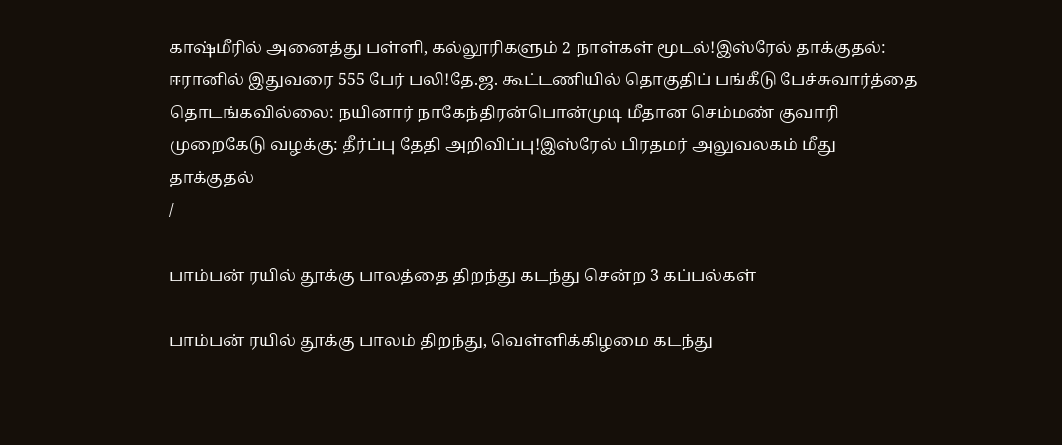காஷ்மீரில் அனைத்து பள்ளி, கல்லூரிகளும் 2 நாள்கள் மூடல்!இஸ்ரேல் தாக்குதல்: ஈரானில் இதுவரை 555 பேர் பலி!தே.ஜ. கூட்டணியில் தொகுதிப் பங்கீடு பேச்சுவார்த்தை தொடங்கவில்லை: நயினார் நாகேந்திரன்பொன்முடி மீதான செம்மண் குவாரி முறைகேடு வழக்கு: தீர்ப்பு தேதி அறிவிப்பு!இஸ்ரேல் பிரதமர் அலுவலகம் மீது தாக்குதல்
/

பாம்பன் ரயில் தூக்கு பாலத்தை திறந்து கடந்து சென்ற 3 கப்பல்கள்

பாம்பன் ரயில் தூக்கு பாலம் திறந்து, வெள்ளிக்கிழமை கடந்து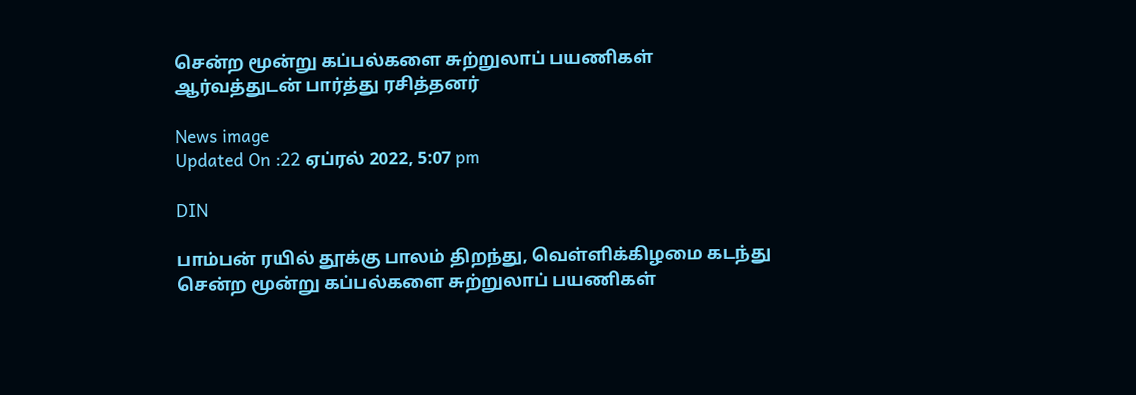சென்ற மூன்று கப்பல்களை சுற்றுலாப் பயணிகள் ஆர்வத்துடன் பார்த்து ரசித்தனர்

News image
Updated On :22 ஏப்ரல் 2022, 5:07 pm

DIN

பாம்பன் ரயில் தூக்கு பாலம் திறந்து, வெள்ளிக்கிழமை கடந்து சென்ற மூன்று கப்பல்களை சுற்றுலாப் பயணிகள்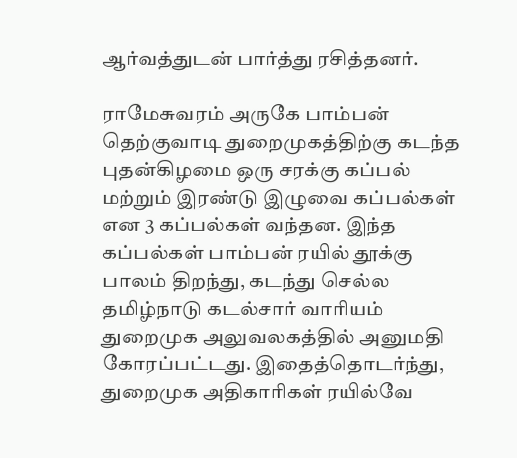ஆர்வத்துடன் பார்த்து ரசித்தனர்.

ராமேசுவரம் அருகே பாம்பன் தெற்குவாடி துறைமுகத்திற்கு கடந்த புதன்கிழமை ஒரு சரக்கு கப்பல் மற்றும் இரண்டு இழுவை கப்பல்கள் என 3 கப்பல்கள் வந்தன. இந்த கப்பல்கள் பாம்பன் ரயில் தூக்கு பாலம் திறந்து, கடந்து செல்ல தமிழ்நாடு கடல்சார் வாரியம் துறைமுக அலுவலகத்தில் அனுமதி கோரப்பட்டது. இதைத்தொடர்ந்து, துறைமுக அதிகாரிகள் ரயில்வே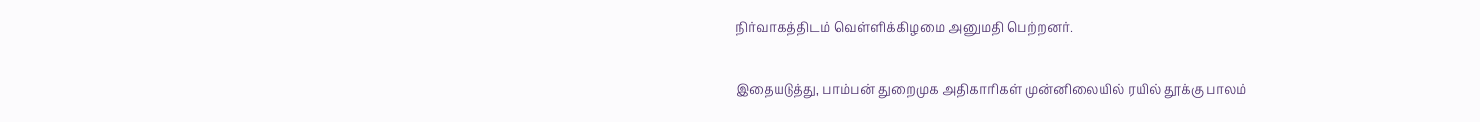நிர்வாகத்திடம் வெள்ளிக்கிழமை அனுமதி பெற்றனர்.

இதையடுத்து, பாம்பன் துறைமுக அதிகாரிகள் முன்னிலையில் ரயில் தூக்கு பாலம்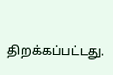திறக்கப்பட்டது.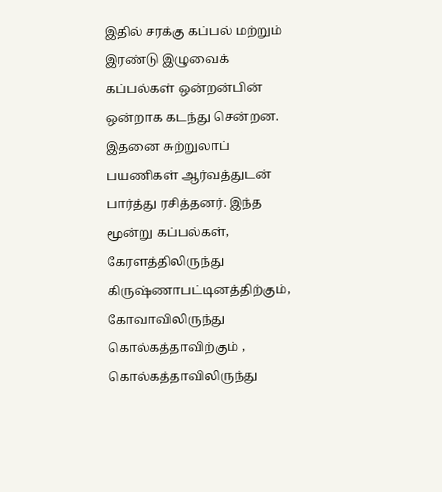இதில் சரக்கு கப்பல் மற்றும் இரண்டு இழுவைக் கப்பல்கள் ஒன்றன்பின் ஒன்றாக கடந்து சென்றன. இதனை சுற்றுலாப் பயணிகள் ஆர்வத்துடன் பார்த்து ரசித்தனர். இந்த மூன்று கப்பல்கள், கேரளத்திலிருந்து கிருஷ்ணாபட்டினத்திற்கும், கோவாவிலிருந்து கொல்கத்தாவிற்கும் , கொல்கத்தாவிலிருந்து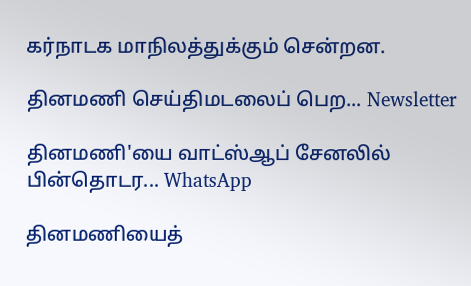கர்நாடக மாநிலத்துக்கும் சென்றன.

தினமணி செய்திமடலைப் பெற... Newsletter

தினமணி'யை வாட்ஸ்ஆப் சேனலில் பின்தொடர... WhatsApp

தினமணியைத்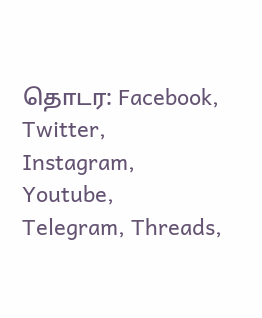தொடர: Facebook, Twitter, Instagram, Youtube, Telegram, Threads,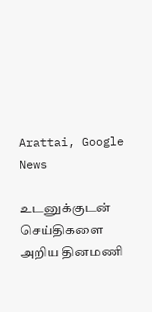Arattai, Google News

உடனுக்குடன் செய்திகளை அறிய தினமணி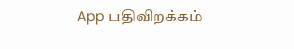App பதிவிறக்கம்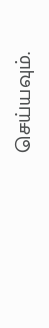செய்யவும்.